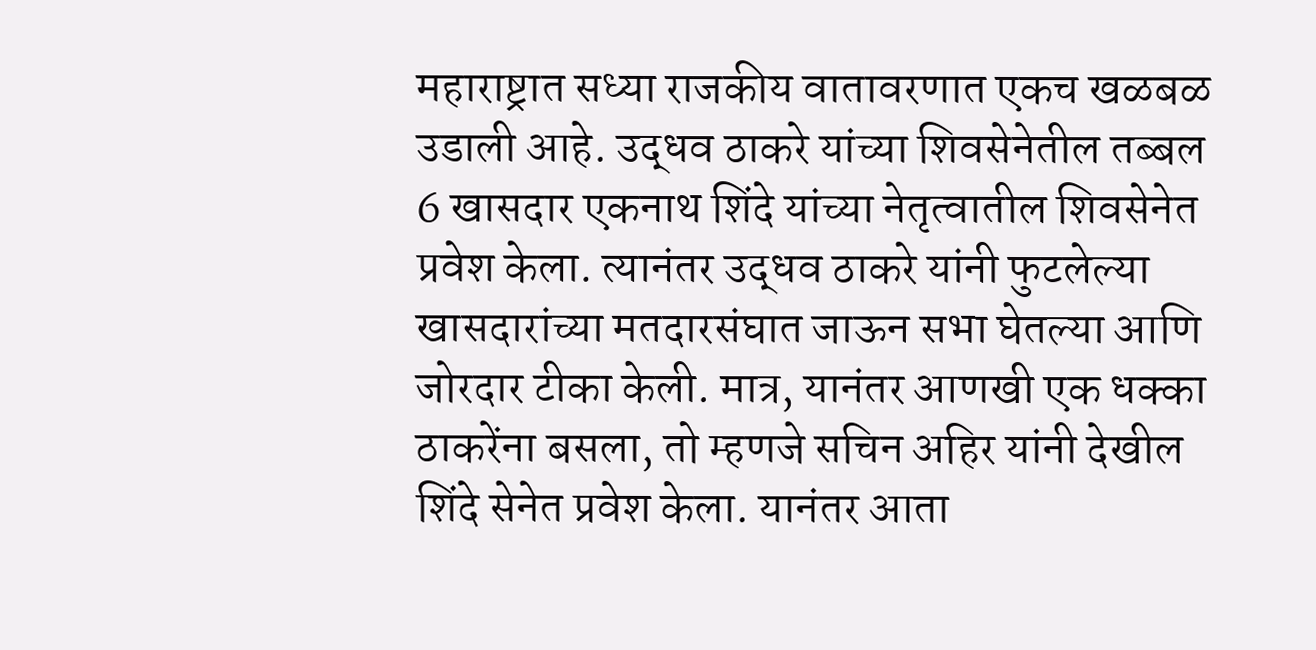महाराष्ट्रात सध्या राजकीय वातावरणात एकच खळबळ उडाली आहे. उद्धव ठाकरे यांच्या शिवसेनेतील तब्बल 6 खासदार एकनाथ शिंदे यांच्या नेतृत्वातील शिवसेनेत प्रवेश केला. त्यानंतर उद्धव ठाकरे यांनी फुटलेल्या खासदारांच्या मतदारसंघात जाऊन सभा घेतल्या आणि जोरदार टीका केली. मात्र, यानंतर आणखी एक धक्का ठाकरेंना बसला, तो म्हणजे सचिन अहिर यांनी देखील शिंदे सेनेत प्रवेश केला. यानंतर आता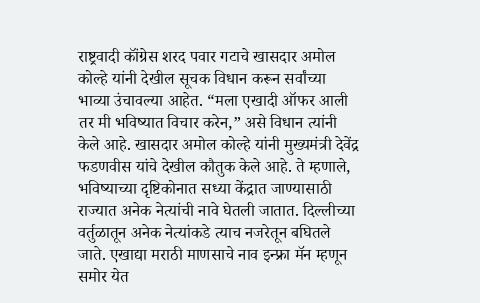राष्ट्रवादी कॉंग्रेस शरद पवार गटाचे खासदार अमोल कोल्हे यांनी देखील सूचक विधान करून सर्वांच्या भाव्या उंचावल्या आहेत. “मला एखादी ऑफर आली तर मी भविष्यात विचार करेन,” असे विधान त्यांनी केले आहे. खासदार अमोल कोल्हे यांनी मुख्यमंत्री देवेंद्र फडणवीस यांचे देखील कौतुक केले आहे. ते म्हणाले, भविष्याच्या दृष्टिकोनात सध्या केंद्रात जाण्यासाठी राज्यात अनेक नेत्यांची नावे घेतली जातात. दिल्लीच्या वर्तुळातून अनेक नेत्यांकडे त्याच नजरेतून बघितले जाते. एखाद्या मराठी माणसाचे नाव इन्फ्रा मॅन म्हणून समोर येत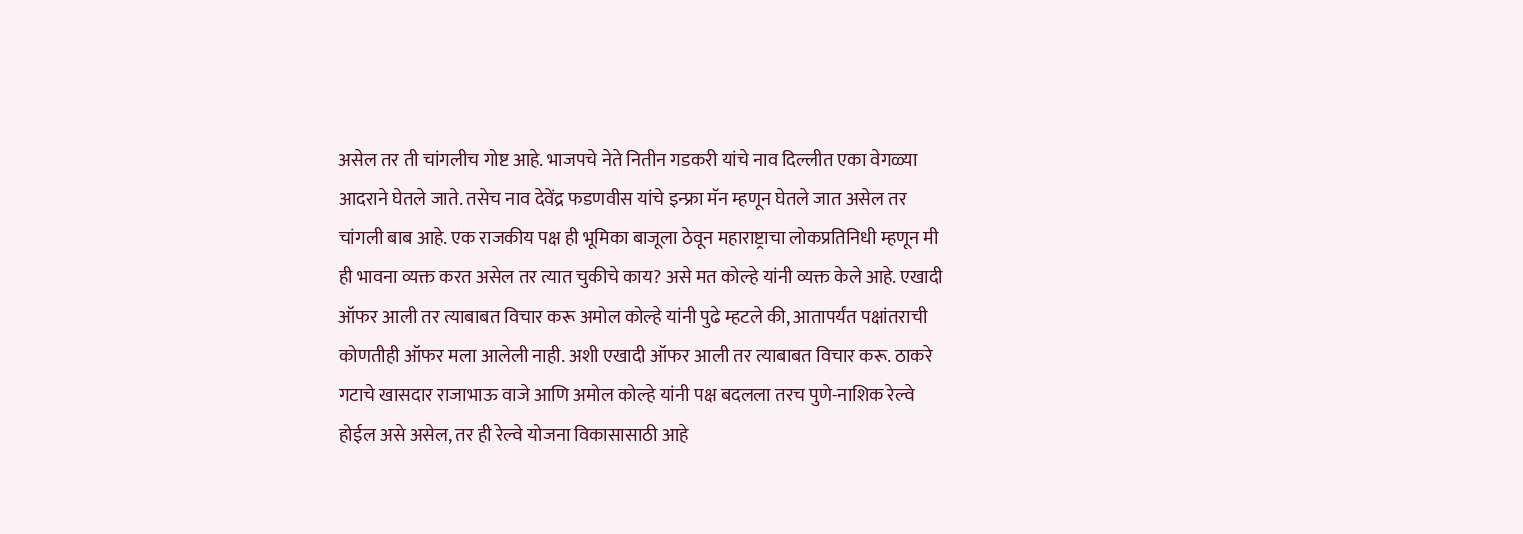असेल तर ती चांगलीच गोष्ट आहे. भाजपचे नेते नितीन गडकरी यांचे नाव दिल्लीत एका वेगळ्या आदराने घेतले जाते. तसेच नाव देवेंद्र फडणवीस यांचे इन्फ्रा मॅन म्हणून घेतले जात असेल तर चांगली बाब आहे. एक राजकीय पक्ष ही भूमिका बाजूला ठेवून महाराष्ट्राचा लोकप्रतिनिधी म्हणून मी ही भावना व्यक्त करत असेल तर त्यात चुकीचे काय? असे मत कोल्हे यांनी व्यक्त केले आहे. एखादी ऑफर आली तर त्याबाबत विचार करू अमोल कोल्हे यांनी पुढे म्हटले की, आतापर्यंत पक्षांतराची कोणतीही ऑफर मला आलेली नाही. अशी एखादी ऑफर आली तर त्याबाबत विचार करू. ठाकरे गटाचे खासदार राजाभाऊ वाजे आणि अमोल कोल्हे यांनी पक्ष बदलला तरच पुणे-नाशिक रेल्वे होईल असे असेल, तर ही रेल्वे योजना विकासासाठी आहे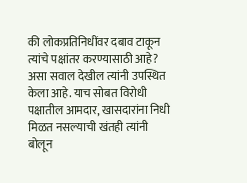की लोकप्रतिनिधींवर दबाव टाकून त्यांचे पक्षांतर करण्यासाठी आहे? असा सवाल देखील त्यांनी उपस्थित केला आहे. याच सोबत विरोधी पक्षातील आमदार, खासदारांना निधी मिळत नसल्याची खंतही त्यांनी बोलून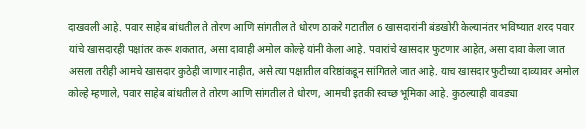दाखवली आहे. पवार साहेब बांधतील ते तोरण आणि सांगतील ते धोरण ठाकरे गटातील 6 खासदारांनी बंडखोरी केल्यानंतर भविष्यात शरद पवार यांचे खासदारही पक्षांतर करू शकतात, असा दावाही अमोल कोल्हे यांनी केला आहे. पवारांचे खासदार फुटणार आहेत, असा दावा केला जात असला तरीही आमचे खासदार कुठेही जाणार नाहीत, असे त्या पक्षातील वरिष्ठांकडून सांगितले जात आहे. याच खासदार फुटीच्या दाव्यावर अमोल कोल्हे म्हणाले, पवार साहेब बांधतील ते तोरण आणि सांगतील ते धोरण, आमची इतकी स्वच्छ भूमिका आहे. कुठल्याही वावड्या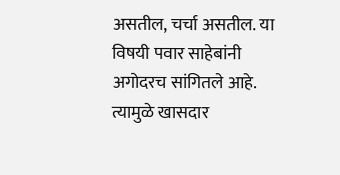असतील, चर्चा असतील. या विषयी पवार साहेबांनी अगोदरच सांगितले आहे. त्यामुळे खासदार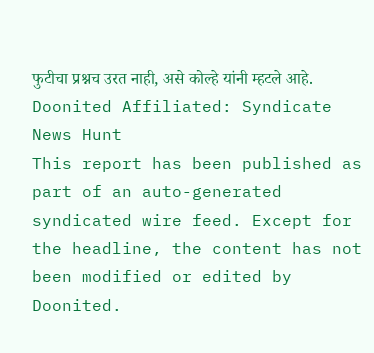फुटीचा प्रश्नच उरत नाही, असे कोल्हे यांनी म्हटले आहे.
Doonited Affiliated: Syndicate News Hunt
This report has been published as part of an auto-generated syndicated wire feed. Except for the headline, the content has not been modified or edited by Doonited.